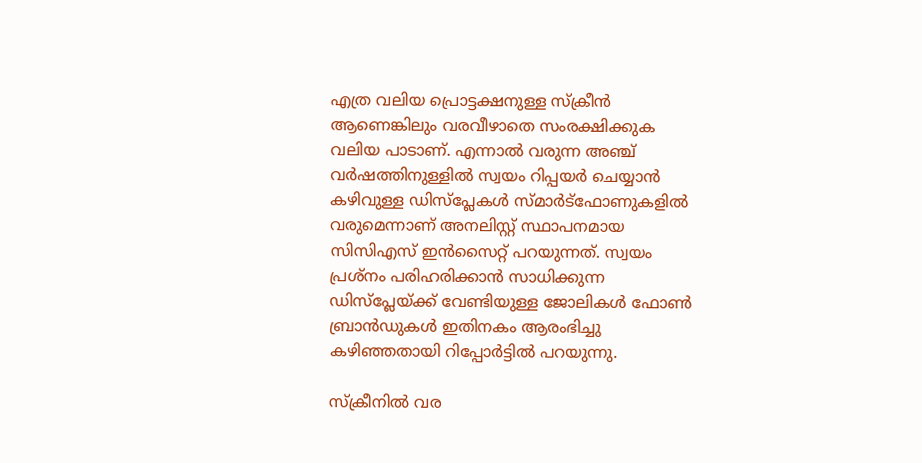എത്ര വലിയ പ്രൊട്ടക്ഷനുള്ള സ്‌ക്രീന്‍ ആണെങ്കിലും വരവീഴാതെ സംരക്ഷിക്കുക വലിയ പാടാണ്. എന്നാല്‍ വരുന്ന അഞ്ച് വര്‍ഷത്തിനുള്ളില്‍ സ്വയം റിപ്പയര്‍ ചെയ്യാന്‍ കഴിവുള്ള ഡിസ്‌പ്ലേകള്‍ സ്മാര്‍ട്‌ഫോണുകളില്‍ വരുമെന്നാണ് അനലിസ്റ്റ് സ്ഥാപനമായ സിസിഎസ് ഇന്‍സൈറ്റ് പറയുന്നത്. സ്വയം പ്രശ്‌നം പരിഹരിക്കാന്‍ സാധിക്കുന്ന ഡിസ്‌പ്ലേയ്ക്ക് വേണ്ടിയുള്ള ജോലികള്‍ ഫോണ്‍ ബ്രാന്‍ഡുകള്‍ ഇതിനകം ആരംഭിച്ചു കഴിഞ്ഞതായി റിപ്പോര്‍ട്ടില്‍ പറയുന്നു.

സ്‌ക്രീനില്‍ വര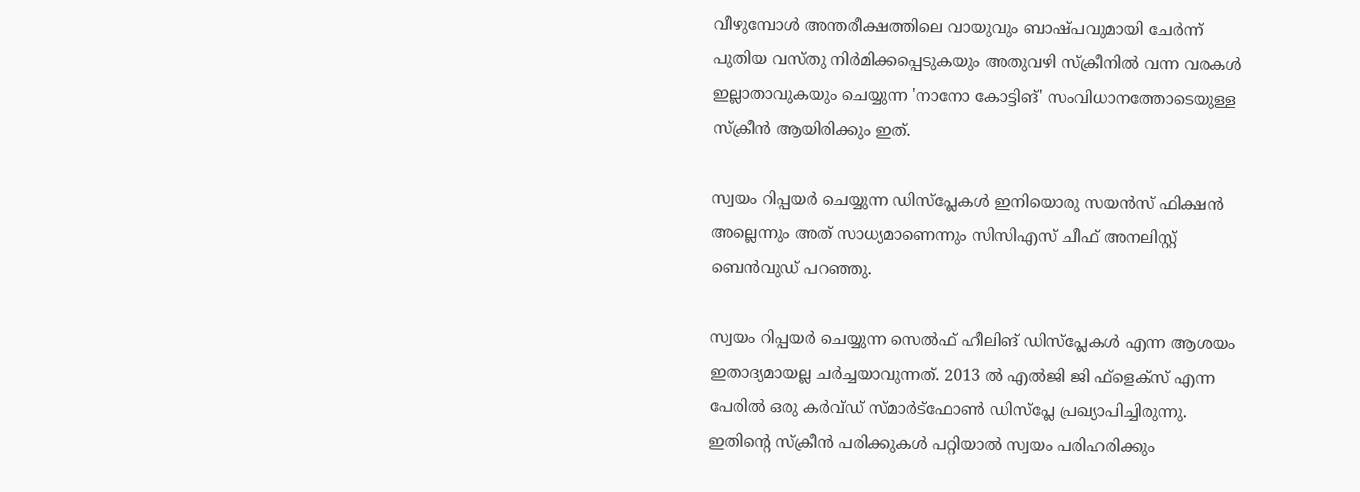വീഴുമ്പോള്‍ അന്തരീക്ഷത്തിലെ വായുവും ബാഷ്പവുമായി ചേര്‍ന്ന് പുതിയ വസ്തു നിര്‍മിക്കപ്പെടുകയും അതുവഴി സ്‌ക്രീനില്‍ വന്ന വരകള്‍ ഇല്ലാതാവുകയും ചെയ്യുന്ന 'നാനോ കോട്ടിങ്' സംവിധാനത്തോടെയുള്ള സ്‌ക്രീന്‍ ആയിരിക്കും ഇത്.

സ്വയം റിപ്പയര്‍ ചെയ്യുന്ന ഡിസ്‌പ്ലേകള്‍ ഇനിയൊരു സയന്‍സ് ഫിക്ഷന്‍ അല്ലെന്നും അത് സാധ്യമാണെന്നും സിസിഎസ് ചീഫ് അനലിസ്റ്റ് ബെന്‍വുഡ് പറഞ്ഞു.

സ്വയം റിപ്പയര്‍ ചെയ്യുന്ന സെല്‍ഫ് ഹീലിങ് ഡിസ്‌പ്ലേകള്‍ എന്ന ആശയം ഇതാദ്യമായല്ല ചര്‍ച്ചയാവുന്നത്. 2013 ല്‍ എല്‍ജി ജി ഫ്‌ളെക്‌സ് എന്ന പേരില്‍ ഒരു കര്‍വ്ഡ് സ്മാര്‍ട്‌ഫോണ്‍ ഡിസ്‌പ്ലേ പ്രഖ്യാപിച്ചിരുന്നു. ഇതിന്റെ സ്‌ക്രീന്‍ പരിക്കുകള്‍ പറ്റിയാല്‍ സ്വയം പരിഹരിക്കും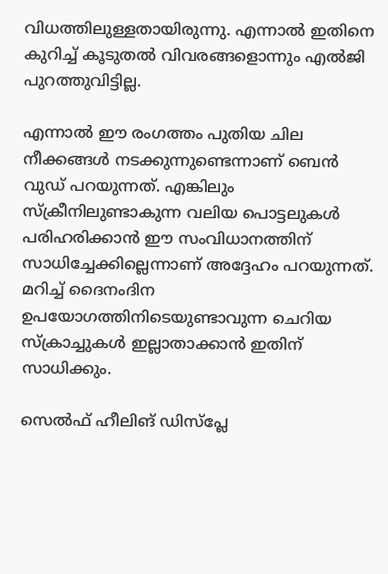വിധത്തിലുള്ളതായിരുന്നു. എന്നാല്‍ ഇതിനെ കുറിച്ച് കൂടുതല്‍ വിവരങ്ങളൊന്നും എല്‍ജി പുറത്തുവിട്ടില്ല.

എന്നാല്‍ ഈ രംഗത്തം പുതിയ ചില നീക്കങ്ങള്‍ നടക്കുന്നുണ്ടെന്നാണ് ബെന്‍ വുഡ് പറയുന്നത്. എങ്കിലും സ്‌ക്രീനിലുണ്ടാകുന്ന വലിയ പൊട്ടലുകള്‍ പരിഹരിക്കാന്‍ ഈ സംവിധാനത്തിന് സാധിച്ചേക്കില്ലെന്നാണ് അദ്ദേഹം പറയുന്നത്. മറിച്ച് ദൈനംദിന ഉപയോഗത്തിനിടെയുണ്ടാവുന്ന ചെറിയ സ്‌ക്രാച്ചുകള്‍ ഇല്ലാതാക്കാന്‍ ഇതിന് സാധിക്കും.

സെല്‍ഫ് ഹീലിങ് ഡിസ്‌പ്ലേ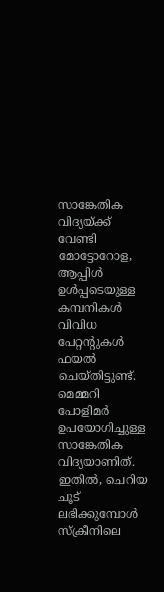സാങ്കേതിക വിദ്യയ്ക്ക് വേണ്ടി മോട്ടോറോള, ആപ്പിള്‍ ഉള്‍പ്പടെയുള്ള കമ്പനികള്‍ വിവിധ പേറ്റന്റുകള്‍ ഫയല്‍ ചെയ്തിട്ടുണ്ട്. മെമ്മറി പോളിമര്‍ ഉപയോഗിച്ചുള്ള സാങ്കേതിക വിദ്യയാണിത്. ഇതില്‍, ചെറിയ ചൂട് ലഭിക്കുമ്പോള്‍ സ്‌ക്രീനിലെ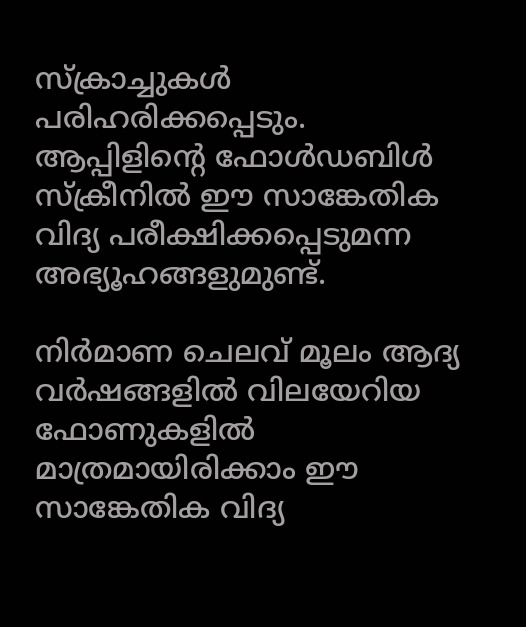സ്‌ക്രാച്ചുകള്‍ പരിഹരിക്കപ്പെടും. ആപ്പിളിന്റെ ഫോള്‍ഡബിള്‍ സ്‌ക്രീനില്‍ ഈ സാങ്കേതിക വിദ്യ പരീക്ഷിക്കപ്പെടുമന്ന അഭ്യൂഹങ്ങളുമുണ്ട്.

നിര്‍മാണ ചെലവ് മൂലം ആദ്യ വര്‍ഷങ്ങളില്‍ വിലയേറിയ ഫോണുകളില്‍ മാത്രമായിരിക്കാം ഈ സാങ്കേതിക വിദ്യ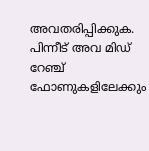അവതരിപ്പിക്കുക. പിന്നീട് അവ മിഡ് റേഞ്ച് ഫോണുകളിലേക്കും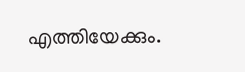എത്തിയേക്കും.